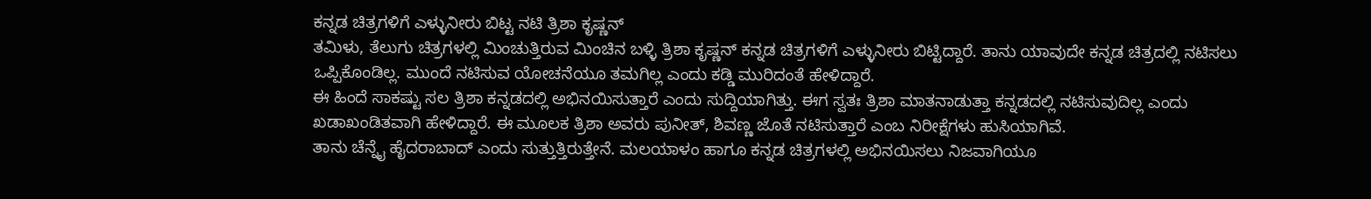ಕನ್ನಡ ಚಿತ್ರಗಳಿಗೆ ಎಳ್ಳುನೀರು ಬಿಟ್ಟ ನಟಿ ತ್ರಿಶಾ ಕೃಷ್ಣನ್
ತಮಿಳು, ತೆಲುಗು ಚಿತ್ರಗಳಲ್ಲಿ ಮಿಂಚುತ್ತಿರುವ ಮಿಂಚಿನ ಬಳ್ಳಿ ತ್ರಿಶಾ ಕೃಷ್ಣನ್ ಕನ್ನಡ ಚಿತ್ರಗಳಿಗೆ ಎಳ್ಳುನೀರು ಬಿಟ್ಟಿದ್ದಾರೆ. ತಾನು ಯಾವುದೇ ಕನ್ನಡ ಚಿತ್ರದಲ್ಲಿ ನಟಿಸಲು ಒಪ್ಪಿಕೊಂಡಿಲ್ಲ. ಮುಂದೆ ನಟಿಸುವ ಯೋಚನೆಯೂ ತಮಗಿಲ್ಲ ಎಂದು ಕಡ್ಡಿ ಮುರಿದಂತೆ ಹೇಳಿದ್ದಾರೆ.
ಈ ಹಿಂದೆ ಸಾಕಷ್ಟು ಸಲ ತ್ರಿಶಾ ಕನ್ನಡದಲ್ಲಿ ಅಭಿನಯಿಸುತ್ತಾರೆ ಎಂದು ಸುದ್ದಿಯಾಗಿತ್ತು. ಈಗ ಸ್ವತಃ ತ್ರಿಶಾ ಮಾತನಾಡುತ್ತಾ ಕನ್ನಡದಲ್ಲಿ ನಟಿಸುವುದಿಲ್ಲ ಎಂದು ಖಡಾಖಂಡಿತವಾಗಿ ಹೇಳಿದ್ದಾರೆ. ಈ ಮೂಲಕ ತ್ರಿಶಾ ಅವರು ಪುನೀತ್, ಶಿವಣ್ಣ ಜೊತೆ ನಟಿಸುತ್ತಾರೆ ಎಂಬ ನಿರೀಕ್ಷೆಗಳು ಹುಸಿಯಾಗಿವೆ.
ತಾನು ಚೆನ್ನೈ ಹೈದರಾಬಾದ್ ಎಂದು ಸುತ್ತುತ್ತಿರುತ್ತೇನೆ. ಮಲಯಾಳಂ ಹಾಗೂ ಕನ್ನಡ ಚಿತ್ರಗಳಲ್ಲಿ ಅಭಿನಯಿಸಲು ನಿಜವಾಗಿಯೂ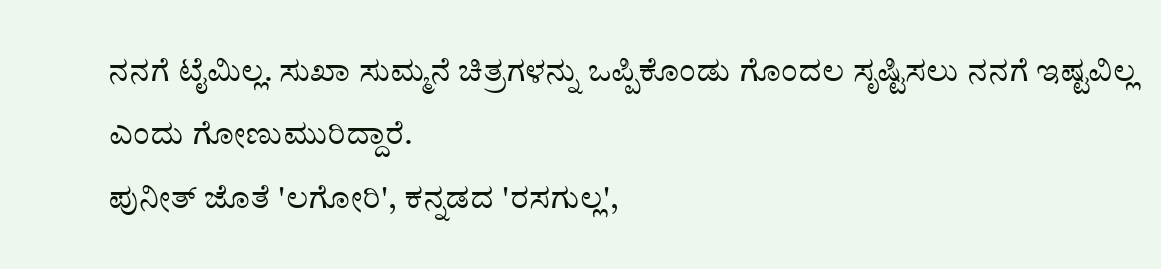ನನಗೆ ಟೈಮಿಲ್ಲ. ಸುಖಾ ಸುಮ್ಮನೆ ಚಿತ್ರಗಳನ್ನು ಒಪ್ಪಿಕೊಂಡು ಗೊಂದಲ ಸೃಷ್ಟಿಸಲು ನನಗೆ ಇಷ್ಟವಿಲ್ಲ ಎಂದು ಗೋಣುಮುರಿದ್ದಾರೆ.
ಪುನೀತ್ ಜೊತೆ 'ಲಗೋರಿ', ಕನ್ನಡದ 'ರಸಗುಲ್ಲ',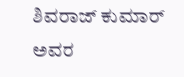ಶಿವರಾಜ್ ಕುಮಾರ್ ಅವರ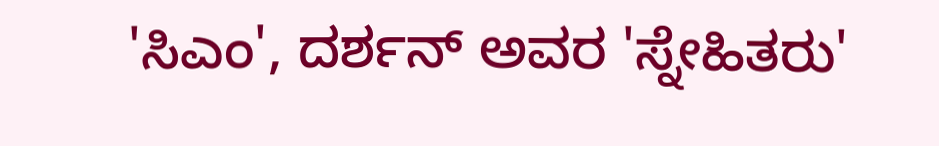'ಸಿಎಂ', ದರ್ಶನ್ ಅವರ 'ಸ್ನೇಹಿತರು'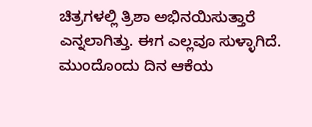ಚಿತ್ರಗಳಲ್ಲಿ ತ್ರಿಶಾ ಅಭಿನಯಿಸುತ್ತಾರೆ ಎನ್ನಲಾಗಿತ್ತು. ಈಗ ಎಲ್ಲವೂ ಸುಳ್ಳಾಗಿದೆ. ಮುಂದೊಂದು ದಿನ ಆಕೆಯ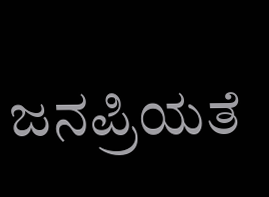ಜನಪ್ರಿಯತೆ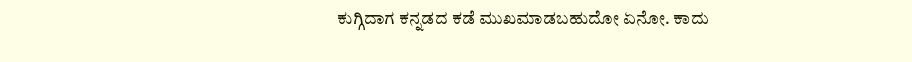ಕುಗ್ಗಿದಾಗ ಕನ್ನಡದ ಕಡೆ ಮುಖಮಾಡಬಹುದೋ ಏನೋ. ಕಾದು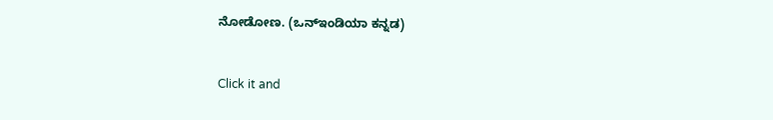ನೋಡೋಣ. (ಒನ್ಇಂಡಿಯಾ ಕನ್ನಡ)


Click it and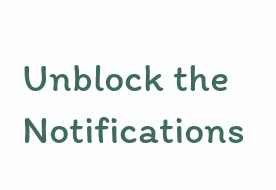Unblock the Notifications